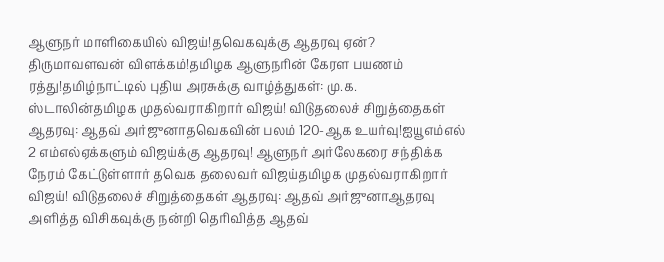ஆளுநர் மாளிகையில் விஜய்!தவெகவுக்கு ஆதரவு ஏன்? திருமாவளவன் விளக்கம்!தமிழக ஆளுநரின் கேரள பயணம் ரத்து!தமிழ்நாட்டில் புதிய அரசுக்கு வாழ்த்துகள்: மு.க. ஸ்டாலின்தமிழக முதல்வராகிறார் விஜய்! விடுதலைச் சிறுத்தைகள் ஆதரவு: ஆதவ் அர்ஜுனாதவெகவின் பலம் 120-ஆக உயர்வு!ஐயூஎம்எல் 2 எம்எல்ஏக்களும் விஜய்க்கு ஆதரவு! ஆளுநர் அர்லேகரை சந்திக்க நேரம் கேட்டுள்ளார் தவெக தலைவர் விஜய்தமிழக முதல்வராகிறார் விஜய்! விடுதலைச் சிறுத்தைகள் ஆதரவு: ஆதவ் அர்ஜுனாஆதரவு அளித்த விசிகவுக்கு நன்றி தெரிவித்த ஆதவ்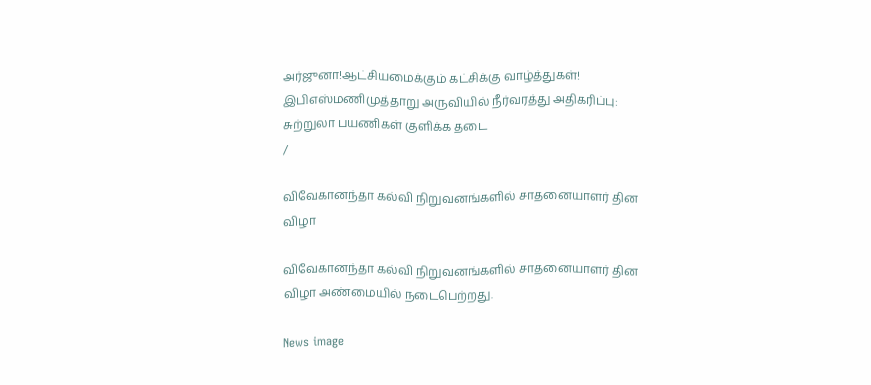அர்ஜுனா!ஆட்சியமைக்கும் கட்சிக்கு வாழ்த்துகள்! இபிஎஸ்மணிமுத்தாறு அருவியில் நீர்வரத்து அதிகரிப்பு: சுற்றுலா பயணிகள் குளிக்க தடை
/

விவேகானந்தா கல்வி நிறுவனங்களில் சாதனையாளர் தின விழா

விவேகானந்தா கல்வி நிறுவனங்களில் சாதனையாளர் தின விழா அண்மையில் நடைபெற்றது.

News image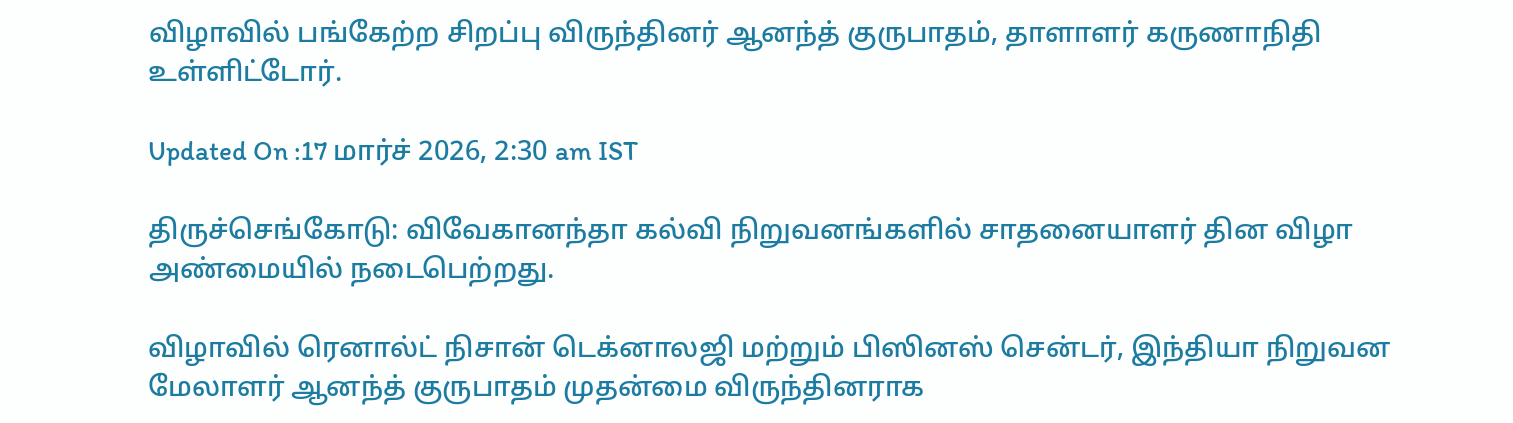விழாவில் பங்கேற்ற சிறப்பு விருந்தினர் ஆனந்த் குருபாதம், தாளாளர் கருணாநிதி உள்ளிட்டோர்.

Updated On :17 மார்ச் 2026, 2:30 am IST

திருச்செங்கோடு: விவேகானந்தா கல்வி நிறுவனங்களில் சாதனையாளர் தின விழா அண்மையில் நடைபெற்றது.

விழாவில் ரெனால்ட் நிசான் டெக்னாலஜி மற்றும் பிஸினஸ் சென்டர், இந்தியா நிறுவன மேலாளர் ஆனந்த் குருபாதம் முதன்மை விருந்தினராக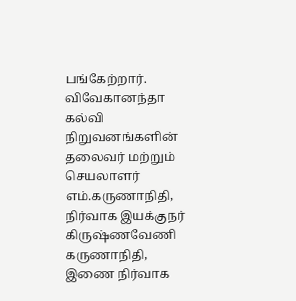பங்கேற்றார். விவேகானந்தா கல்வி நிறுவனங்களின் தலைவர் மற்றும் செயலாளர் எம்.கருணாநிதி, நிர்வாக இயக்குநர் கிருஷ்ணவேணி கருணாநிதி, இணை நிர்வாக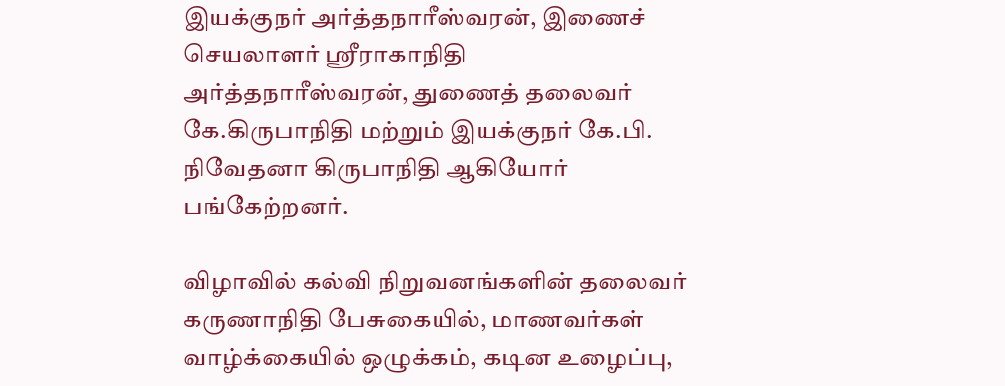இயக்குநர் அர்த்தநாரீஸ்வரன், இணைச் செயலாளர் ஸ்ரீராகாநிதி அர்த்தநாரீஸ்வரன், துணைத் தலைவர் கே.கிருபாநிதி மற்றும் இயக்குநர் கே.பி. நிவேதனா கிருபாநிதி ஆகியோர் பங்கேற்றனர்.

விழாவில் கல்வி நிறுவனங்களின் தலைவர் கருணாநிதி பேசுகையில், மாணவர்கள் வாழ்க்கையில் ஒழுக்கம், கடின உழைப்பு,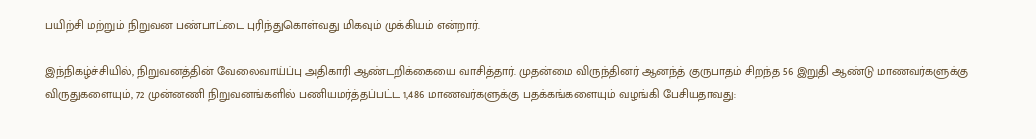பயிற்சி மற்றும் நிறுவன பண்பாட்டை புரிந்துகொள்வது மிகவும் முக்கியம் என்றார்.

இந்நிகழ்ச்சியில், நிறுவனத்தின் வேலைவாய்ப்பு அதிகாரி ஆண்டறிக்கையை வாசித்தார். முதன்மை விருந்தினர் ஆனந்த் குருபாதம் சிறந்த 56 இறுதி ஆண்டு மாணவர்களுக்கு விருதுகளையும், 72 முன்னணி நிறுவனங்களில் பணியமர்த்தப்பட்ட 1,486 மாணவர்களுக்கு பதக்கங்களையும் வழங்கி பேசியதாவது: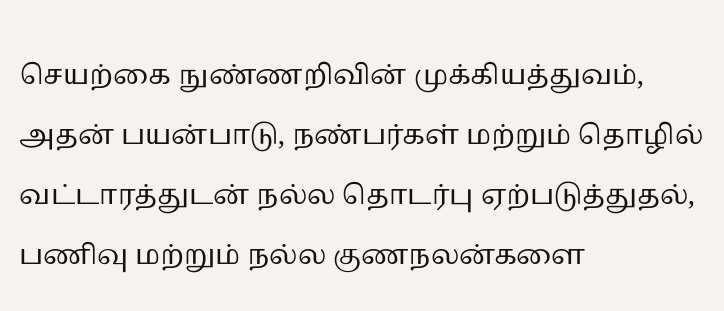செயற்கை நுண்ணறிவின் முக்கியத்துவம், அதன் பயன்பாடு, நண்பர்கள் மற்றும் தொழில் வட்டாரத்துடன் நல்ல தொடர்பு ஏற்படுத்துதல், பணிவு மற்றும் நல்ல குணநலன்களை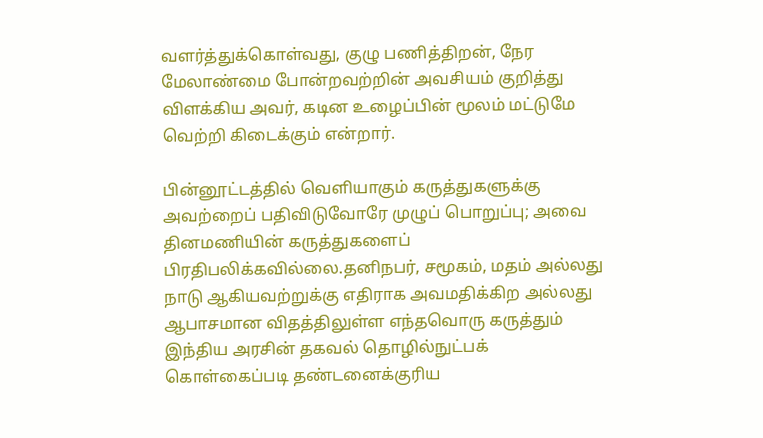வளர்த்துக்கொள்வது, குழு பணித்திறன், நேர மேலாண்மை போன்றவற்றின் அவசியம் குறித்து விளக்கிய அவர், கடின உழைப்பின் மூலம் மட்டுமே வெற்றி கிடைக்கும் என்றார்.

பின்னூட்டத்தில் வெளியாகும் கருத்துகளுக்கு அவற்றைப் பதிவிடுவோரே முழுப் பொறுப்பு; அவை தினமணியின் கருத்துகளைப் பிரதிபலிக்கவில்லை.தனிநபர், சமூகம், மதம் அல்லது நாடு ஆகியவற்றுக்கு எதிராக அவமதிக்கிற அல்லது ஆபாசமான விதத்திலுள்ள எந்தவொரு கருத்தும் இந்திய அரசின் தகவல் தொழில்நுட்பக் கொள்கைப்படி தண்டனைக்குரிய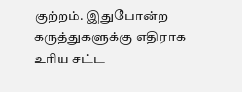குற்றம். இதுபோன்ற கருத்துகளுக்கு எதிராக உரிய சட்ட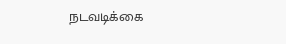நடவடிக்கை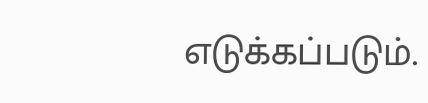எடுக்கப்படும்.